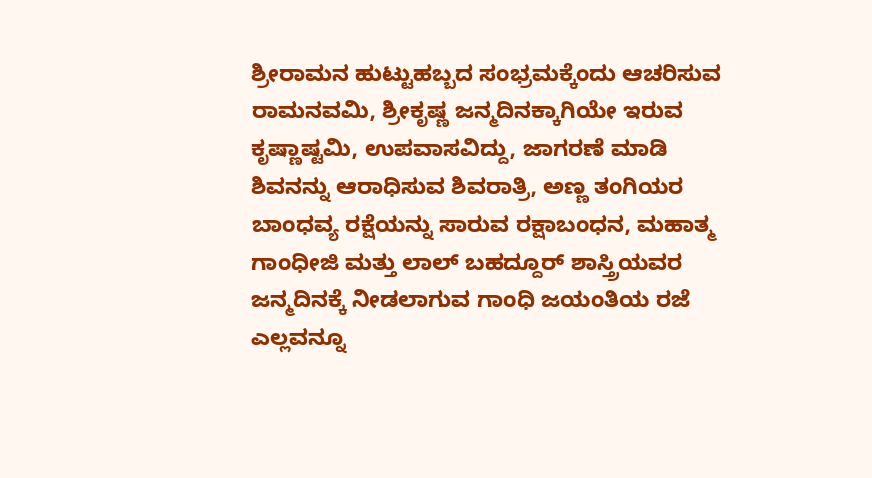ಶ್ರೀರಾಮನ ಹುಟ್ಟುಹಬ್ಬದ ಸಂಭ್ರಮಕ್ಕೆಂದು ಆಚರಿಸುವ ರಾಮನವಮಿ, ಶ್ರೀಕೃಷ್ಣ ಜನ್ಮದಿನಕ್ಕಾಗಿಯೇ ಇರುವ ಕೃಷ್ಣಾಷ್ಟಮಿ, ಉಪವಾಸವಿದ್ದು, ಜಾಗರಣೆ ಮಾಡಿ ಶಿವನನ್ನು ಆರಾಧಿಸುವ ಶಿವರಾತ್ರಿ, ಅಣ್ಣ ತಂಗಿಯರ ಬಾಂಧವ್ಯ ರಕ್ಷೆಯನ್ನು ಸಾರುವ ರಕ್ಷಾಬಂಧನ, ಮಹಾತ್ಮ ಗಾಂಧೀಜಿ ಮತ್ತು ಲಾಲ್ ಬಹದ್ದೂರ್ ಶಾಸ್ತ್ರಿಯವರ ಜನ್ಮದಿನಕ್ಕೆ ನೀಡಲಾಗುವ ಗಾಂಧಿ ಜಯಂತಿಯ ರಜೆ ಎಲ್ಲವನ್ನೂ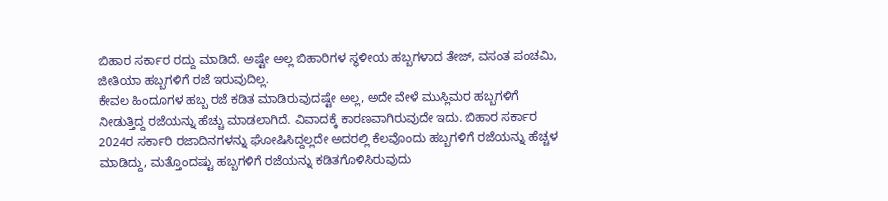ಬಿಹಾರ ಸರ್ಕಾರ ರದ್ದು ಮಾಡಿದೆ. ಅಷ್ಟೇ ಅಲ್ಲ ಬಿಹಾರಿಗಳ ಸ್ಥಳೀಯ ಹಬ್ಬಗಳಾದ ತೇಜ್, ವಸಂತ ಪಂಚಮಿ, ಜೀತಿಯಾ ಹಬ್ಬಗಳಿಗೆ ರಜೆ ಇರುವುದಿಲ್ಲ.
ಕೇವಲ ಹಿಂದೂಗಳ ಹಬ್ಬ ರಜೆ ಕಡಿತ ಮಾಡಿರುವುದಷ್ಟೇ ಅಲ್ಲ, ಅದೇ ವೇಳೆ ಮುಸ್ಲಿಮರ ಹಬ್ಬಗಳಿಗೆ ನೀಡುತ್ತಿದ್ದ ರಜೆಯನ್ನು ಹೆಚ್ಚು ಮಾಡಲಾಗಿದೆ. ವಿವಾದಕ್ಕೆ ಕಾರಣವಾಗಿರುವುದೇ ಇದು. ಬಿಹಾರ ಸರ್ಕಾರ 2024ರ ಸರ್ಕಾರಿ ರಜಾದಿನಗಳನ್ನು ಘೋಷಿಸಿದ್ದಲ್ಲದೇ ಅದರಲ್ಲಿ ಕೆಲವೊಂದು ಹಬ್ಬಗಳಿಗೆ ರಜೆಯನ್ನು ಹೆಚ್ಚಳ ಮಾಡಿದ್ದು, ಮತ್ತೊಂದಷ್ಟು ಹಬ್ಬಗಳಿಗೆ ರಜೆಯನ್ನು ಕಡಿತಗೊಳಿಸಿರುವುದು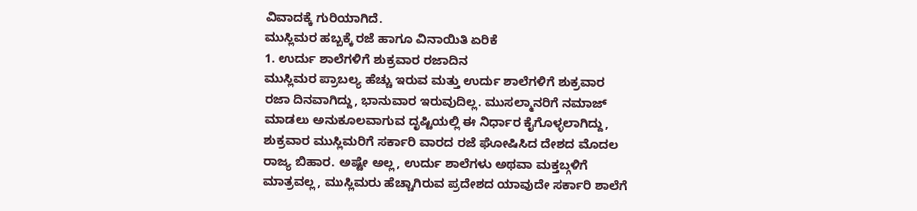ವಿವಾದಕ್ಕೆ ಗುರಿಯಾಗಿದೆ.
ಮುಸ್ಲಿಮರ ಹಬ್ಬಕ್ಕೆ ರಜೆ ಹಾಗೂ ವಿನಾಯಿತಿ ಏರಿಕೆ
1. ಉರ್ದು ಶಾಲೆಗಳಿಗೆ ಶುಕ್ರವಾರ ರಜಾದಿನ
ಮುಸ್ಲಿಮರ ಪ್ರಾಬಲ್ಯ ಹೆಚ್ಚು ಇರುವ ಮತ್ತು ಉರ್ದು ಶಾಲೆಗಳಿಗೆ ಶುಕ್ರವಾರ ರಜಾ ದಿನವಾಗಿದ್ದು, ಭಾನುವಾರ ಇರುವುದಿಲ್ಲ. ಮುಸಲ್ಮಾನರಿಗೆ ನಮಾಜ್ ಮಾಡಲು ಅನುಕೂಲವಾಗುವ ದೃಷ್ಟಿಯಲ್ಲಿ ಈ ನಿರ್ಧಾರ ಕೈಗೊಳ್ಳಲಾಗಿದ್ದು, ಶುಕ್ರವಾರ ಮುಸ್ಲಿಮರಿಗೆ ಸರ್ಕಾರಿ ವಾರದ ರಜೆ ಘೋಷಿಸಿದ ದೇಶದ ಮೊದಲ ರಾಜ್ಯ ಬಿಹಾರ. ಅಷ್ಟೇ ಅಲ್ಲ, ಉರ್ದು ಶಾಲೆಗಳು ಅಥವಾ ಮಕ್ತಬ್ಗಳಿಗೆ ಮಾತ್ರವಲ್ಲ, ಮುಸ್ಲಿಮರು ಹೆಚ್ಚಾಗಿರುವ ಪ್ರದೇಶದ ಯಾವುದೇ ಸರ್ಕಾರಿ ಶಾಲೆಗೆ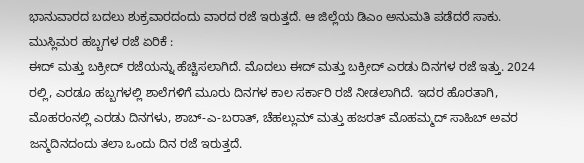ಭಾನುವಾರದ ಬದಲು ಶುಕ್ರವಾರದಂದು ವಾರದ ರಜೆ ಇರುತ್ತದೆ. ಆ ಜಿಲ್ಲೆಯ ಡಿಎಂ ಅನುಮತಿ ಪಡೆದರೆ ಸಾಕು.
ಮುಸ್ಲಿಮರ ಹಬ್ಬಗಳ ರಜೆ ಏರಿಕೆ :
ಈದ್ ಮತ್ತು ಬಕ್ರೀದ್ ರಜೆಯನ್ನು ಹೆಚ್ಚಿಸಲಾಗಿದೆ. ಮೊದಲು ಈದ್ ಮತ್ತು ಬಕ್ರೀದ್ ಎರಡು ದಿನಗಳ ರಜೆ ಇತ್ತು. 2024 ರಲ್ಲಿ, ಎರಡೂ ಹಬ್ಬಗಳಲ್ಲಿ ಶಾಲೆಗಳಿಗೆ ಮೂರು ದಿನಗಳ ಕಾಲ ಸರ್ಕಾರಿ ರಜೆ ನೀಡಲಾಗಿದೆ. ಇದರ ಹೊರತಾಗಿ, ಮೊಹರಂನಲ್ಲಿ ಎರಡು ದಿನಗಳು, ಶಾಬ್-ಎ-ಬರಾತ್, ಚೆಹಲ್ಲುಮ್ ಮತ್ತು ಹಜರತ್ ಮೊಹಮ್ಮದ್ ಸಾಹಿಬ್ ಅವರ ಜನ್ಮದಿನದಂದು ತಲಾ ಒಂದು ದಿನ ರಜೆ ಇರುತ್ತದೆ.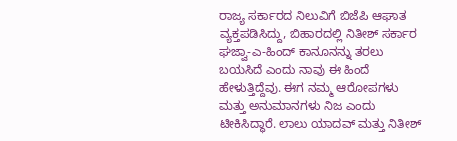ರಾಜ್ಯ ಸರ್ಕಾರದ ನಿಲುವಿಗೆ ಬಿಜೆಪಿ ಆಘಾತ ವ್ಯಕ್ತಪಡಿಸಿದ್ದು, ಬಿಹಾರದಲ್ಲಿ ನಿತೀಶ್ ಸರ್ಕಾರ ಘಜ್ವಾ-ಎ-ಹಿಂದ್ ಕಾನೂನನ್ನು ತರಲು ಬಯಸಿದೆ ಎಂದು ನಾವು ಈ ಹಿಂದೆ ಹೇಳುತ್ತಿದ್ದೆವು. ಈಗ ನಮ್ಮ ಆರೋಪಗಳು ಮತ್ತು ಅನುಮಾನಗಳು ನಿಜ ಎಂದು ಟೀಕಿಸಿದ್ಧಾರೆ. ಲಾಲು ಯಾದವ್ ಮತ್ತು ನಿತೀಶ್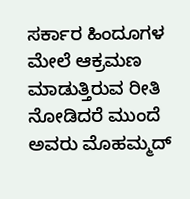ಸರ್ಕಾರ ಹಿಂದೂಗಳ ಮೇಲೆ ಆಕ್ರಮಣ ಮಾಡುತ್ತಿರುವ ರೀತಿ ನೋಡಿದರೆ ಮುಂದೆ ಅವರು ಮೊಹಮ್ಮದ್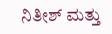ನಿತೀಶ್ ಮತ್ತು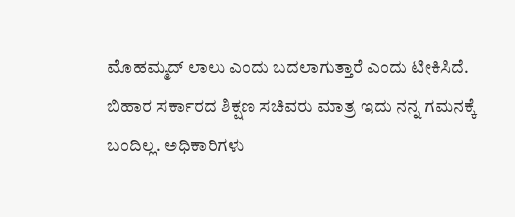ಮೊಹಮ್ಮದ್ ಲಾಲು ಎಂದು ಬದಲಾಗುತ್ತಾರೆ ಎಂದು ಟೀಕಿಸಿದೆ.
ಬಿಹಾರ ಸರ್ಕಾರದ ಶಿಕ್ಷಣ ಸಚಿವರು ಮಾತ್ರ ಇದು ನನ್ನ ಗಮನಕ್ಕೆ ಬಂದಿಲ್ಲ. ಅಧಿಕಾರಿಗಳು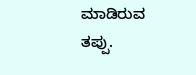ಮಾಡಿರುವ ತಪ್ಪು.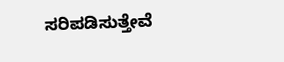ಸರಿಪಡಿಸುತ್ತೇವೆ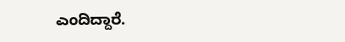ಎಂದಿದ್ದಾರೆ.